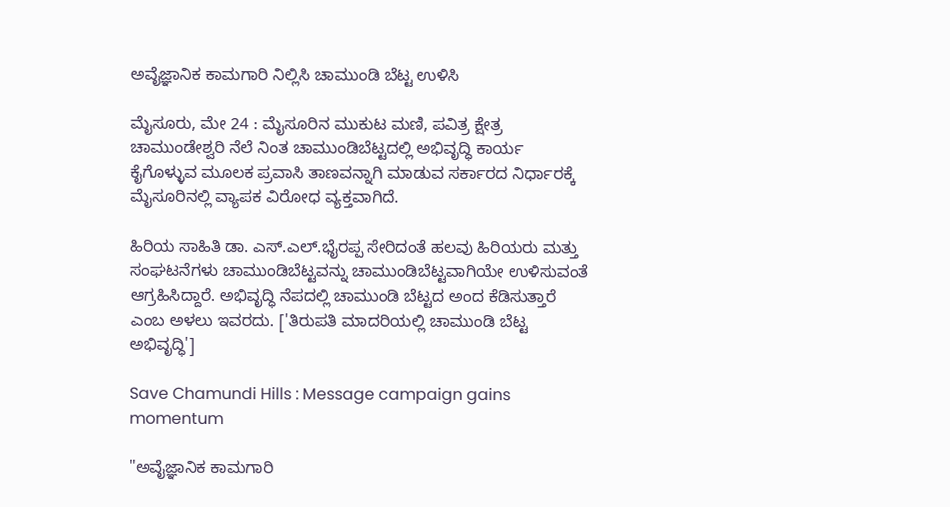ಅವೈಜ್ಞಾನಿಕ ಕಾಮಗಾರಿ ನಿಲ್ಲಿಸಿ ಚಾಮುಂಡಿ ಬೆಟ್ಟ ಉಳಿಸಿ

ಮೈಸೂರು, ಮೇ 24 : ಮೈಸೂರಿನ ಮುಕುಟ ಮಣಿ, ಪವಿತ್ರ ಕ್ಷೇತ್ರ ಚಾಮುಂಡೇಶ್ವರಿ ನೆಲೆ ನಿಂತ ಚಾಮುಂಡಿಬೆಟ್ಟದಲ್ಲಿ ಅಭಿವೃದ್ಧಿ ಕಾರ್ಯ ಕೈಗೊಳ್ಳುವ ಮೂಲಕ ಪ್ರವಾಸಿ ತಾಣವನ್ನಾಗಿ ಮಾಡುವ ಸರ್ಕಾರದ ನಿರ್ಧಾರಕ್ಕೆ ಮೈಸೂರಿನಲ್ಲಿ ವ್ಯಾಪಕ ವಿರೋಧ ವ್ಯಕ್ತವಾಗಿದೆ.

ಹಿರಿಯ ಸಾಹಿತಿ ಡಾ. ಎಸ್.ಎಲ್.ಭೈರಪ್ಪ ಸೇರಿದಂತೆ ಹಲವು ಹಿರಿಯರು ಮತ್ತು ಸಂಘಟನೆಗಳು ಚಾಮುಂಡಿಬೆಟ್ಟವನ್ನು ಚಾಮುಂಡಿಬೆಟ್ಟವಾಗಿಯೇ ಉಳಿಸುವಂತೆ ಆಗ್ರಹಿಸಿದ್ದಾರೆ. ಅಭಿವೃದ್ಧಿ ನೆಪದಲ್ಲಿ ಚಾಮುಂಡಿ ಬೆಟ್ಟದ ಅಂದ ಕೆಡಿಸುತ್ತಾರೆ ಎಂಬ ಅಳಲು ಇವರದು. ['ತಿರುಪತಿ ಮಾದರಿಯಲ್ಲಿ ಚಾಮುಂಡಿ ಬೆಟ್ಟ ಅಭಿವೃದ್ಧಿ']

Save Chamundi Hills : Message campaign gains momentum

"ಅವೈಜ್ಞಾನಿಕ ಕಾಮಗಾರಿ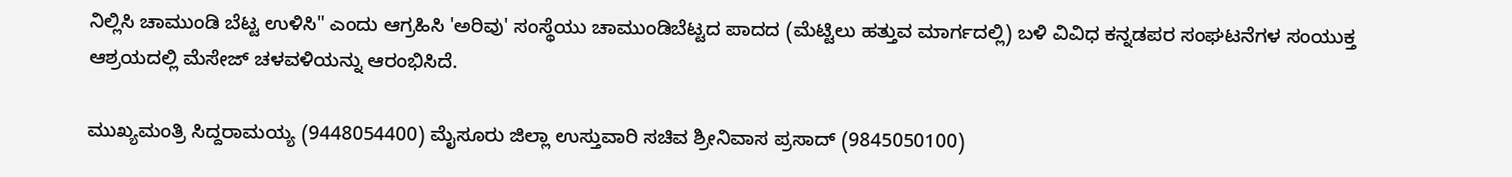ನಿಲ್ಲಿಸಿ ಚಾಮುಂಡಿ ಬೆಟ್ಟ ಉಳಿಸಿ" ಎಂದು ಆಗ್ರಹಿಸಿ 'ಅರಿವು' ಸಂಸ್ಥೆಯು ಚಾಮುಂಡಿಬೆಟ್ಟದ ಪಾದದ (ಮೆಟ್ಟಿಲು ಹತ್ತುವ ಮಾರ್ಗದಲ್ಲಿ) ಬಳಿ ವಿವಿಧ ಕನ್ನಡಪರ ಸಂಘಟನೆಗಳ ಸಂಯುಕ್ತ ಆಶ್ರಯದಲ್ಲಿ ಮೆಸೇಜ್ ಚಳವಳಿಯನ್ನು ಆರಂಭಿಸಿದೆ.

ಮುಖ್ಯಮಂತ್ರಿ ಸಿದ್ದರಾಮಯ್ಯ (9448054400) ಮೈಸೂರು ಜಿಲ್ಲಾ ಉಸ್ತುವಾರಿ ಸಚಿವ ಶ್ರೀನಿವಾಸ ಪ್ರಸಾದ್ (9845050100)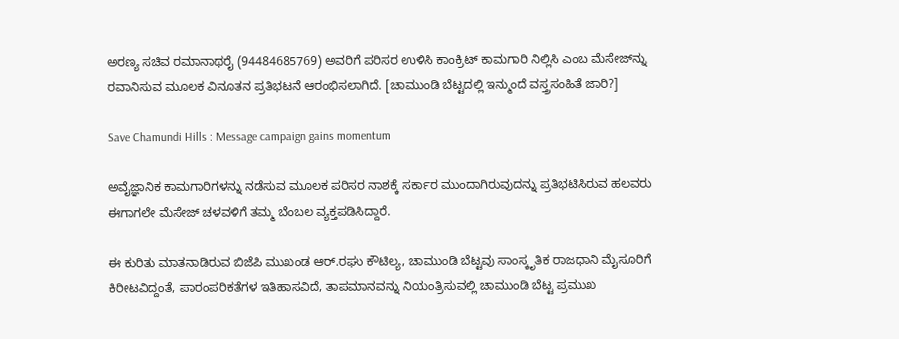ಅರಣ್ಯ ಸಚಿವ ರಮಾನಾಥರೈ (94484685769) ಅವರಿಗೆ ಪರಿಸರ ಉಳಿಸಿ ಕಾಂಕ್ರಿಟ್ ಕಾಮಗಾರಿ ನಿಲ್ಲಿಸಿ ಎಂಬ ಮೆಸೇಜ್‌ನ್ನು ರವಾನಿಸುವ ಮೂಲಕ ವಿನೂತನ ಪ್ರತಿಭಟನೆ ಆರಂಭಿಸಲಾಗಿದೆ. [ಚಾಮುಂಡಿ ಬೆಟ್ಟದಲ್ಲಿ ಇನ್ಮುಂದೆ ವಸ್ತ್ರಸಂಹಿತೆ ಜಾರಿ?]

Save Chamundi Hills : Message campaign gains momentum

ಅವೈಜ್ಞಾನಿಕ ಕಾಮಗಾರಿಗಳನ್ನು ನಡೆಸುವ ಮೂಲಕ ಪರಿಸರ ನಾಶಕ್ಕೆ ಸರ್ಕಾರ ಮುಂದಾಗಿರುವುದನ್ನು ಪ್ರತಿಭಟಿಸಿರುವ ಹಲವರು ಈಗಾಗಲೇ ಮೆಸೇಜ್ ಚಳವಳಿಗೆ ತಮ್ಮ ಬೆಂಬಲ ವ್ಯಕ್ತಪಡಿಸಿದ್ದಾರೆ.

ಈ ಕುರಿತು ಮಾತನಾಡಿರುವ ಬಿಜೆಪಿ ಮುಖಂಡ ಆರ್.ರಘು ಕೌಟಿಲ್ಯ, ಚಾಮುಂಡಿ ಬೆಟ್ಟವು ಸಾಂಸ್ಕೃತಿಕ ರಾಜಧಾನಿ ಮೈಸೂರಿಗೆ ಕಿರೀಟವಿದ್ದಂತೆ, ಪಾರಂಪರಿಕತೆಗಳ ಇತಿಹಾಸವಿದೆ, ತಾಪಮಾನವನ್ನು ನಿಯಂತ್ರಿಸುವಲ್ಲಿ ಚಾಮುಂಡಿ ಬೆಟ್ಟ ಪ್ರಮುಖ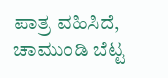ಪಾತ್ರ ವಹಿಸಿದೆ, ಚಾಮುಂಡಿ ಬೆಟ್ಟ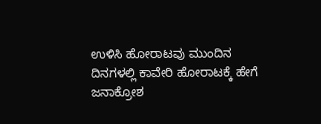ಉಳಿಸಿ ಹೋರಾಟವು ಮುಂದಿನ ದಿನಗಳಲ್ಲಿ ಕಾವೇರಿ ಹೋರಾಟಕ್ಕೆ ಹೇಗೆ ಜನಾಕ್ರೋಶ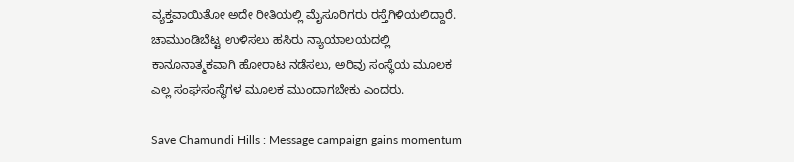ವ್ಯಕ್ತವಾಯಿತೋ ಅದೇ ರೀತಿಯಲ್ಲಿ ಮೈಸೂರಿಗರು ರಸ್ತೆಗಿಳಿಯಲಿದ್ದಾರೆ. ಚಾಮುಂಡಿಬೆಟ್ಟ ಉಳಿಸಲು ಹಸಿರು ನ್ಯಾಯಾಲಯದಲ್ಲಿ ಕಾನೂನಾತ್ಮಕವಾಗಿ ಹೋರಾಟ ನಡೆಸಲು, ಅರಿವು ಸಂಸ್ಥೆಯ ಮೂಲಕ ಎಲ್ಲ ಸಂಘಸಂಸ್ಥೆಗಳ ಮೂಲಕ ಮುಂದಾಗಬೇಕು ಎಂದರು.

Save Chamundi Hills : Message campaign gains momentum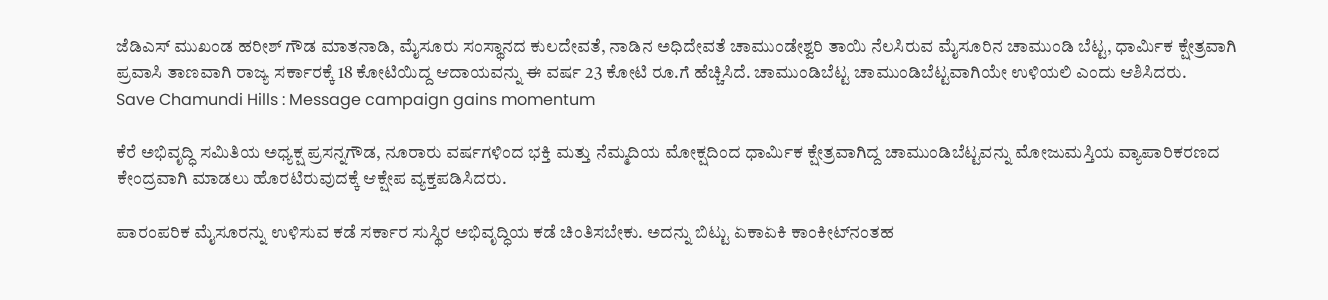ಜೆಡಿಎಸ್ ಮುಖಂಡ ಹರೀಶ್ ಗೌಡ ಮಾತನಾಡಿ, ಮೈಸೂರು ಸಂಸ್ಥಾನದ ಕುಲದೇವತೆ, ನಾಡಿನ ಅಧಿದೇವತೆ ಚಾಮುಂಡೇಶ್ವರಿ ತಾಯಿ ನೆಲಸಿರುವ ಮೈಸೂರಿನ ಚಾಮುಂಡಿ ಬೆಟ್ಟ, ಧಾರ್ಮಿಕ ಕ್ಷೇತ್ರವಾಗಿ ಪ್ರವಾಸಿ ತಾಣವಾಗಿ ರಾಜ್ಯ ಸರ್ಕಾರಕ್ಕೆ 18 ಕೋಟಿಯಿದ್ದ ಆದಾಯವನ್ನು ಈ ವರ್ಷ 23 ಕೋಟಿ ರೂ.ಗೆ ಹೆಚ್ಚಿಸಿದೆ. ಚಾಮುಂಡಿಬೆಟ್ಟ ಚಾಮುಂಡಿಬೆಟ್ಟವಾಗಿಯೇ ಉಳಿಯಲಿ ಎಂದು ಆಶಿಸಿದರು.
Save Chamundi Hills : Message campaign gains momentum

ಕೆರೆ ಅಭಿವೃದ್ಧಿ ಸಮಿತಿಯ ಅಧ್ಯಕ್ಷ ಪ್ರಸನ್ನಗೌಡ, ನೂರಾರು ವರ್ಷಗಳಿಂದ ಭಕ್ತಿ ಮತ್ತು ನೆಮ್ಮದಿಯ ಮೋಕ್ಷದಿಂದ ಧಾರ್ಮಿಕ ಕ್ಷೇತ್ರವಾಗಿದ್ದ ಚಾಮುಂಡಿಬೆಟ್ಟವನ್ನು ಮೋಜುಮಸ್ತಿಯ ವ್ಯಾಪಾರಿಕರಣದ ಕೇಂದ್ರವಾಗಿ ಮಾಡಲು ಹೊರಟಿರುವುದಕ್ಕೆ ಆಕ್ಷೇಪ ವ್ಯಕ್ತಪಡಿಸಿದರು.

ಪಾರಂಪರಿಕ ಮೈಸೂರನ್ನು ಉಳಿಸುವ ಕಡೆ ಸರ್ಕಾರ ಸುಸ್ಥಿರ ಅಭಿವೃದ್ಧಿಯ ಕಡೆ ಚಿಂತಿಸಬೇಕು. ಅದನ್ನು ಬಿಟ್ಟು ಏಕಾಏಕಿ ಕಾಂಕೀಟ್‌ನಂತಹ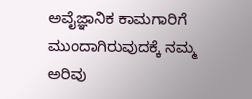ಅವೈಜ್ಞಾನಿಕ ಕಾಮಗಾರಿಗೆ ಮುಂದಾಗಿರುವುದಕ್ಕೆ ನಮ್ಮ ಅರಿವು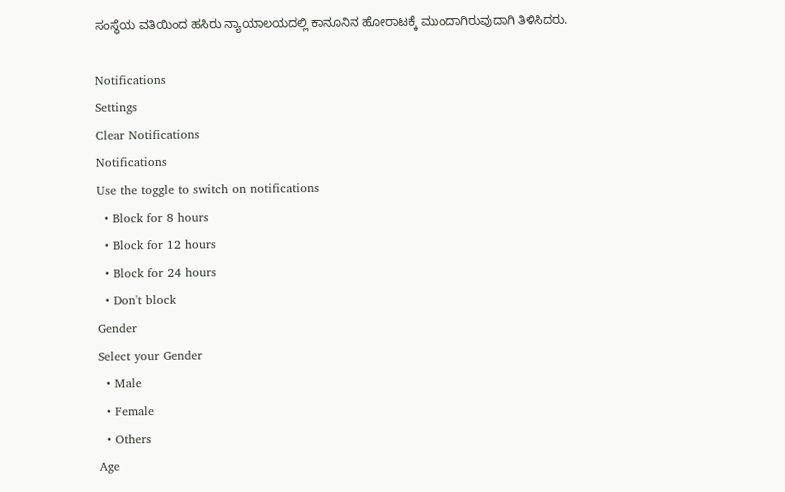ಸಂಸ್ಥೆಯ ವತಿಯಿಂದ ಹಸಿರು ನ್ಯಾಯಾಲಯದಲ್ಲಿ ಕಾನೂನಿನ ಹೋರಾಟಕ್ಕೆ ಮುಂದಾಗಿರುವುದಾಗಿ ತಿಳಿಸಿದರು.

Notifications
Settings
Clear Notifications
Notifications
Use the toggle to switch on notifications
  • Block for 8 hours
  • Block for 12 hours
  • Block for 24 hours
  • Don't block
Gender
Select your Gender
  • Male
  • Female
  • Others
Age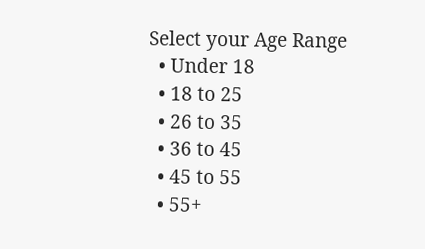Select your Age Range
  • Under 18
  • 18 to 25
  • 26 to 35
  • 36 to 45
  • 45 to 55
  • 55+